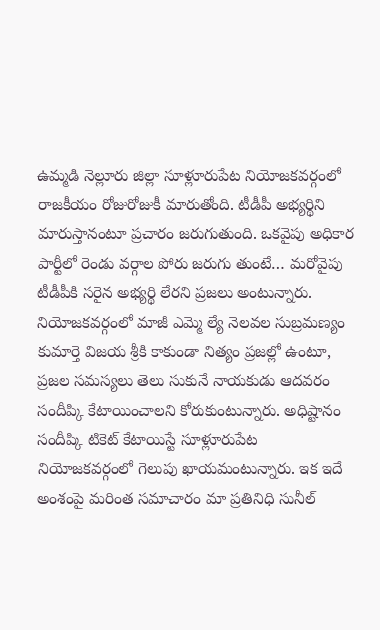ఉమ్మడి నెల్లూరు జిల్లా సూళ్లూరుపేట నియోజకవర్గంలో రాజకీయం రోజురోజుకీ మారుతోంది. టీడీపీ అభ్యర్థిని మారుస్తానంటూ ప్రచారం జరుగుతుంది. ఒకవైపు అధికార పార్టీలో రెండు వర్గాల పోరు జరుగు తుంటే… మరోవైపు టీడీపీకి సరైన అభ్యర్థి లేరని ప్రజలు అంటున్నారు. నియోజకవర్గంలో మాజీ ఎమ్మె ల్యే నెలవల సుబ్రమణ్యం కుమార్తె విజయ శ్రీకి కాకుండా నిత్యం ప్రజల్లో ఉంటూ, ప్రజల సమస్యలు తెలు సుకునే నాయకుడు ఆదవరం సందీప్కి కేటాయించాలని కోరుకుంటున్నారు. అధిష్టానం సందీప్కి టికెట్ కేటాయిస్టే సూళ్లూరుపేట నియోజకవర్గంలో గెలుపు ఖాయమంటున్నారు. ఇక ఇదే అంశంపై మరింత సమాచారం మా ప్రతినిధి సునీల్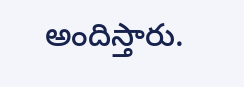అందిస్తారు.